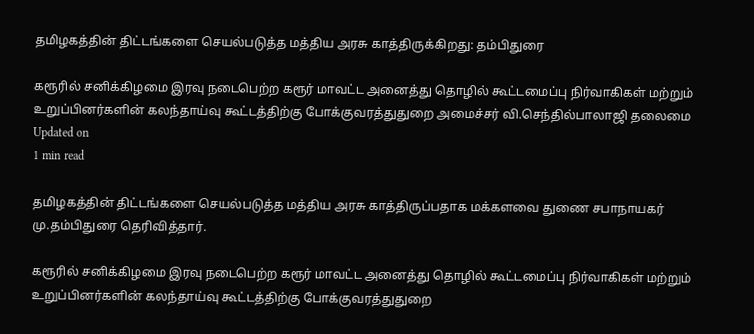தமிழகத்தின் திட்டங்களை செயல்படுத்த மத்திய அரசு காத்திருக்கிறது: தம்பிதுரை

கரூரில் சனிக்கிழமை இரவு நடைபெற்ற கரூர் மாவட்ட அனைத்து தொழில் கூட்டமைப்பு நிர்வாகிகள் மற்றும் உறுப்பினர்களின் கலந்தாய்வு கூட்டத்திற்கு போக்குவரத்துதுறை அமைச்சர் வி.செந்தில்பாலாஜி தலைமை
Updated on
1 min read

தமிழகத்தின் திட்டங்களை செயல்படுத்த மத்திய அரசு காத்திருப்பதாக மக்களவை துணை சபாநாயகர் மு.தம்பிதுரை தெரிவித்தார்.

கரூரில் சனிக்கிழமை இரவு நடைபெற்ற கரூர் மாவட்ட அனைத்து தொழில் கூட்டமைப்பு நிர்வாகிகள் மற்றும் உறுப்பினர்களின் கலந்தாய்வு கூட்டத்திற்கு போக்குவரத்துதுறை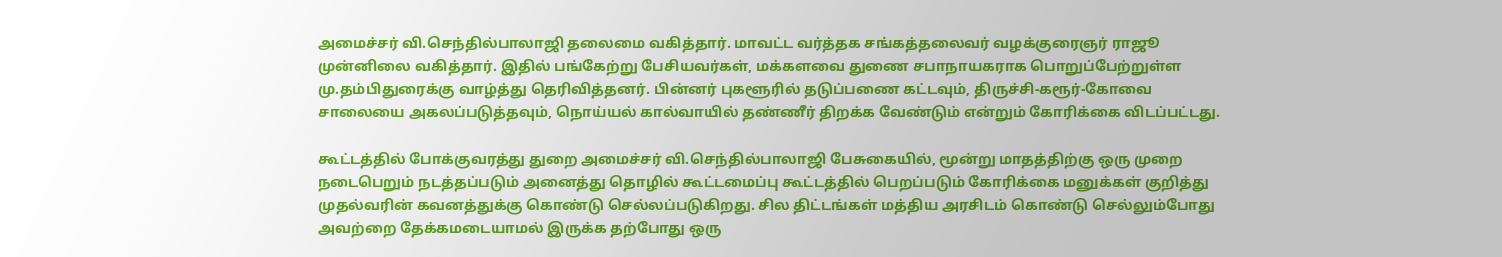அமைச்சர் வி.செந்தில்பாலாஜி தலைமை வகித்தார். மாவட்ட வர்த்தக சங்கத்தலைவர் வழக்குரைஞர் ராஜூ முன்னிலை வகித்தார். இதில் பங்கேற்று பேசியவர்கள், மக்களவை துணை சபாநாயகராக பொறுப்பேற்றுள்ள மு.தம்பிதுரைக்கு வாழ்த்து தெரிவித்தனர். பின்னர் புகளூரில் தடுப்பணை கட்டவும், திருச்சி-கரூர்-கோவை சாலையை அகலப்படுத்தவும், நொய்யல் கால்வாயில் தண்ணீர் திறக்க வேண்டும் என்றும் கோரிக்கை விடப்பட்டது.

கூட்டத்தில் போக்குவரத்து துறை அமைச்சர் வி.செந்தில்பாலாஜி பேசுகையில், மூன்று மாதத்திற்கு ஒரு முறை நடைபெறும் நடத்தப்படும் அனைத்து தொழில் கூட்டமைப்பு கூட்டத்தில் பெறப்படும் கோரிக்கை மனுக்கள் குறித்து முதல்வரின் கவனத்துக்கு கொண்டு செல்லப்படுகிறது. சில திட்டங்கள் மத்திய அரசிடம் கொண்டு செல்லும்போது அவற்றை தேக்கமடையாமல் இருக்க தற்போது ஒரு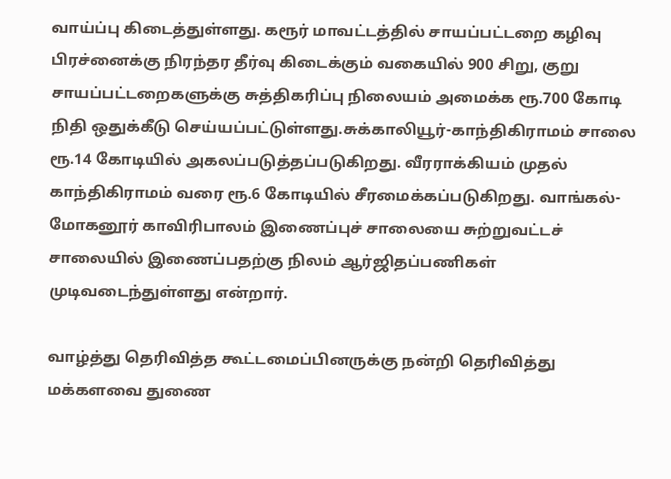வாய்ப்பு கிடைத்துள்ளது. கரூர் மாவட்டத்தில் சாயப்பட்டறை கழிவு பிரச்னைக்கு நிரந்தர தீர்வு கிடைக்கும் வகையில் 900 சிறு, குறு சாயப்பட்டறைகளுக்கு சுத்திகரிப்பு நிலையம் அமைக்க ரூ.700 கோடி நிதி ஒதுக்கீடு செய்யப்பட்டுள்ளது.சுக்காலியூர்-காந்திகிராமம் சாலை  ரூ.14 கோடியில் அகலப்படுத்தப்படுகிறது. வீரராக்கியம் முதல் காந்திகிராமம் வரை ரூ.6 கோடியில் சீரமைக்கப்படுகிறது. வாங்கல்-மோகனூர் காவிரிபாலம் இணைப்புச் சாலையை சுற்றுவட்டச் சாலையில் இணைப்பதற்கு நிலம் ஆர்ஜிதப்பணிகள் முடிவடைந்துள்ளது என்றார்.

வாழ்த்து தெரிவித்த கூட்டமைப்பினருக்கு நன்றி தெரிவித்து மக்களவை துணை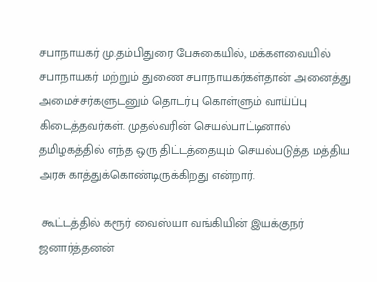சபாநாயகர் மு.தம்பிதுரை பேசுகையில், மக்களவையில் சபாநாயகர் மற்றும் துணை சபாநாயகர்கள்தான் அனைத்து அமைச்சர்களுடனும் தொடர்பு கொள்ளும் வாய்ப்பு கிடைத்தவர்கள். முதல்வரின் செயல்பாட்டினால் தமிழகத்தில் எந்த ஒரு திட்டத்தையும் செயல்படுத்த மத்திய அரசு காத்துக்கொண்டிருக்கிறது என்றார்.

 கூட்டத்தில் கரூர் வைஸ்யா வங்கியின் இயக்குநர் ஜனார்த்தனன்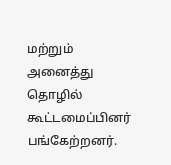மற்றும் அனைத்து தொழில் கூட்டமைப்பினர் பங்கேற்றனர்.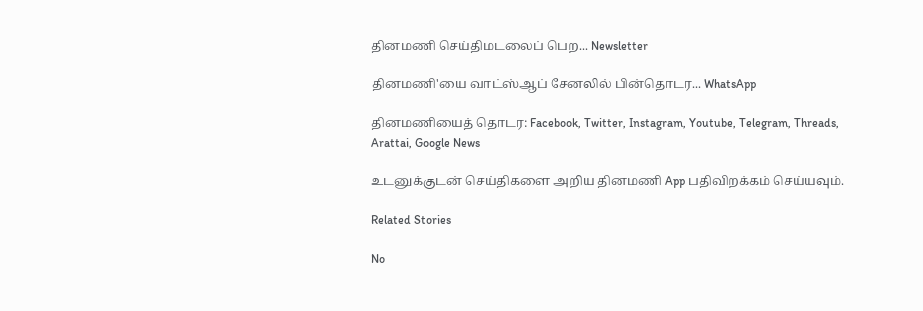தினமணி செய்திமடலைப் பெற... Newsletter

தினமணி'யை வாட்ஸ்ஆப் சேனலில் பின்தொடர... WhatsApp

தினமணியைத் தொடர: Facebook, Twitter, Instagram, Youtube, Telegram, Threads, Arattai, Google News

உடனுக்குடன் செய்திகளை அறிய தினமணி App பதிவிறக்கம் செய்யவும்.

Related Stories

No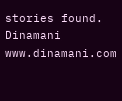stories found.
Dinamani
www.dinamani.com